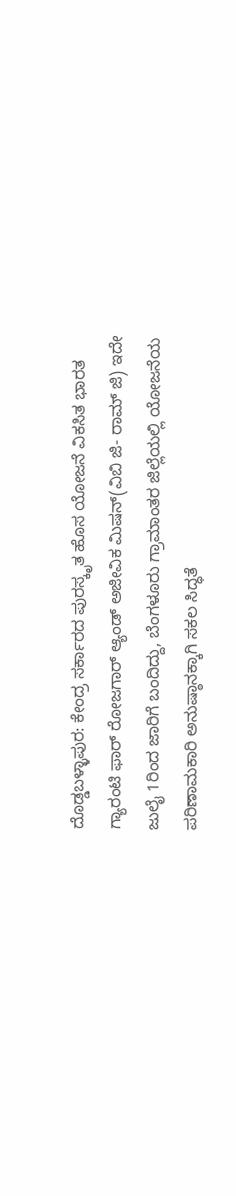ದೊಡ್ಡಬಳ್ಳಾಪುರ: ಕೇಂದ್ರ ಸರ್ಕಾರದ ಪುರಸ್ಕೃತ ಹೊಸ ಯೋಜನೆ ವಿಕಸಿತ ಭಾರತ ಗ್ಯಾರಂಟಿ ಫಾರ್ ರೋಜಗಾರ್ ಆ್ಯಂಡ್ ಅಜೀವಿಕ ಮಿಷನ್(ವಿಬಿ ಜಿ- ರಾಮ್ ಜಿ) ಇದೇ ಜುಲೈ 1ರಿಂದ ಜಾರಿಗೆ ಬಂದಿದ್ದು, ಬೆಂಗಳೂರು ಗ್ರಾಮಾಂತರ ಜಿಲ್ಲೆಯಲ್ಲಿ ಯೋಜನೆಯ ಪರಿಣಾಮಕಾರಿ ಅನುಷ್ಠಾನಕ್ಕಾಗಿ ಸಕಲ ಸಿದ್ಧತೆ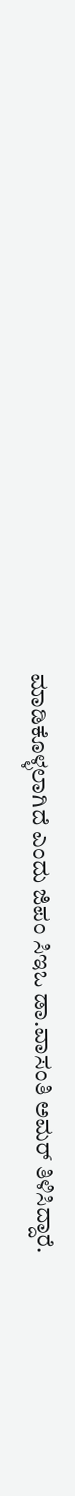ಮಾಡಿಕೊಳ್ಳಲಾಗಿದೆ ಎಂದು ಜಿಪಂ ಸಿಇಒ ಡಾ.ವಾಸಂತಿ ಅಮರ್ ತಿಳಿಸಿದ್ದಾರೆ.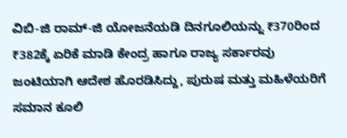ವಿಬಿ-ಜಿ ರಾಮ್-ಜಿ ಯೋಜನೆಯಡಿ ದಿನಗೂಲಿಯನ್ನು ₹370ರಿಂದ ₹382ಕ್ಕೆ ಏರಿಕೆ ಮಾಡಿ ಕೇಂದ್ರ ಹಾಗೂ ರಾಜ್ಯ ಸರ್ಕಾರವು ಜಂಟಿಯಾಗಿ ಆದೇಶ ಹೊರಡಿಸಿದ್ದು, ಪುರುಷ ಮತ್ತು ಮಹಿಳೆಯರಿಗೆ ಸಮಾನ ಕೂಲಿ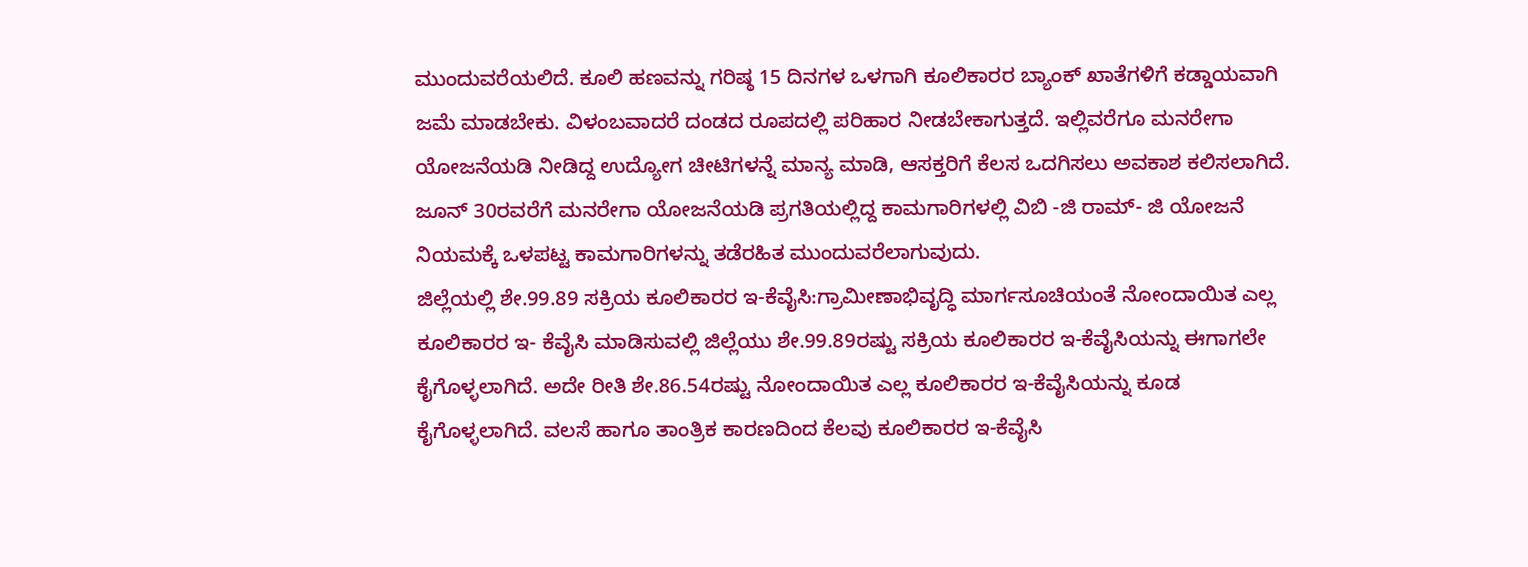ಮುಂದುವರೆಯಲಿದೆ. ಕೂಲಿ ಹಣವನ್ನು ಗರಿಷ್ಠ 15 ದಿನಗಳ ಒಳಗಾಗಿ ಕೂಲಿಕಾರರ ಬ್ಯಾಂಕ್ ಖಾತೆಗಳಿಗೆ ಕಡ್ಡಾಯವಾಗಿ ಜಮೆ ಮಾಡಬೇಕು. ವಿಳಂಬವಾದರೆ ದಂಡದ ರೂಪದಲ್ಲಿ ಪರಿಹಾರ ನೀಡಬೇಕಾಗುತ್ತದೆ. ಇಲ್ಲಿವರೆಗೂ ಮನರೇಗಾ ಯೋಜನೆಯಡಿ ನೀಡಿದ್ದ ಉದ್ಯೋಗ ಚೀಟಿಗಳನ್ನೆ ಮಾನ್ಯ ಮಾಡಿ, ಆಸಕ್ತರಿಗೆ ಕೆಲಸ ಒದಗಿಸಲು ಅವಕಾಶ ಕಲಿಸಲಾಗಿದೆ. ಜೂನ್ 30ರವರೆಗೆ ಮನರೇಗಾ ಯೋಜನೆಯಡಿ ಪ್ರಗತಿಯಲ್ಲಿದ್ದ ಕಾಮಗಾರಿಗಳಲ್ಲಿ ವಿಬಿ -ಜಿ ರಾಮ್- ಜಿ ಯೋಜನೆ ನಿಯಮಕ್ಕೆ ಒಳಪಟ್ಟ ಕಾಮಗಾರಿಗಳನ್ನು ತಡೆರಹಿತ ಮುಂದುವರೆಲಾಗುವುದು.
ಜಿಲ್ಲೆಯಲ್ಲಿ ಶೇ.99.89 ಸಕ್ರಿಯ ಕೂಲಿಕಾರರ ಇ-ಕೆವೈಸಿ:ಗ್ರಾಮೀಣಾಭಿವೃದ್ಧಿ ಮಾರ್ಗಸೂಚಿಯಂತೆ ನೋಂದಾಯಿತ ಎಲ್ಲ ಕೂಲಿಕಾರರ ಇ- ಕೆವೈಸಿ ಮಾಡಿಸುವಲ್ಲಿ ಜಿಲ್ಲೆಯು ಶೇ.99.89ರಷ್ಟು ಸಕ್ರಿಯ ಕೂಲಿಕಾರರ ಇ-ಕೆವೈಸಿಯನ್ನು ಈಗಾಗಲೇ ಕೈಗೊಳ್ಳಲಾಗಿದೆ. ಅದೇ ರೀತಿ ಶೇ.86.54ರಷ್ಟು ನೋಂದಾಯಿತ ಎಲ್ಲ ಕೂಲಿಕಾರರ ಇ-ಕೆವೈಸಿಯನ್ನು ಕೂಡ ಕೈಗೊಳ್ಳಲಾಗಿದೆ. ವಲಸೆ ಹಾಗೂ ತಾಂತ್ರಿಕ ಕಾರಣದಿಂದ ಕೆಲವು ಕೂಲಿಕಾರರ ಇ-ಕೆವೈಸಿ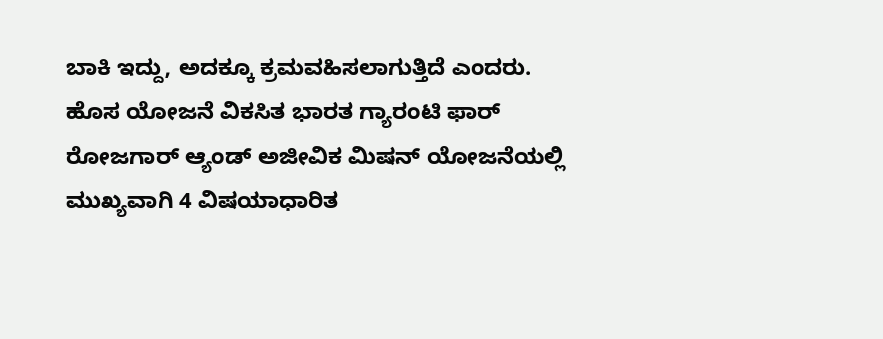ಬಾಕಿ ಇದ್ದು, ಅದಕ್ಕೂ ಕ್ರಮವಹಿಸಲಾಗುತ್ತಿದೆ ಎಂದರು.
ಹೊಸ ಯೋಜನೆ ವಿಕಸಿತ ಭಾರತ ಗ್ಯಾರಂಟಿ ಫಾರ್ ರೋಜಗಾರ್ ಆ್ಯಂಡ್ ಅಜೀವಿಕ ಮಿಷನ್ ಯೋಜನೆಯಲ್ಲಿ ಮುಖ್ಯವಾಗಿ 4 ವಿಷಯಾಧಾರಿತ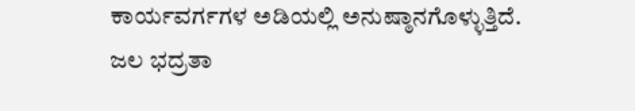ಕಾರ್ಯವರ್ಗಗಳ ಅಡಿಯಲ್ಲಿ ಅನುಷ್ಠಾನಗೊಳ್ಳುತ್ತಿದೆ. ಜಲ ಭದ್ರತಾ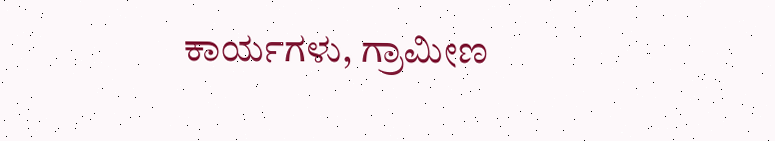ಕಾರ್ಯಗಳು, ಗ್ರಾಮೀಣ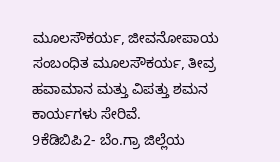ಮೂಲಸೌಕರ್ಯ, ಜೀವನೋಪಾಯ ಸಂಬಂಧಿತ ಮೂಲಸೌಕರ್ಯ, ತೀವ್ರ ಹವಾಮಾನ ಮತ್ತು ವಿಪತ್ತು ಶಮನ ಕಾರ್ಯಗಳು ಸೇರಿವೆ.
9ಕೆಡಿಬಿಪಿ2- ಬೆಂ.ಗ್ರಾ ಜಿಲ್ಲೆಯ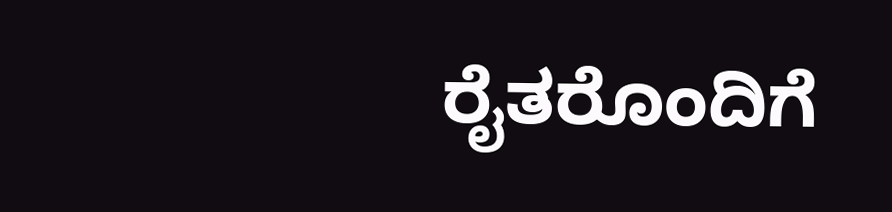ರೈತರೊಂದಿಗೆ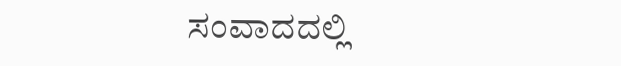ಸಂವಾದದಲ್ಲಿ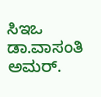ಸಿಇಒ ಡಾ.ವಾಸಂತಿ ಅಮರ್.